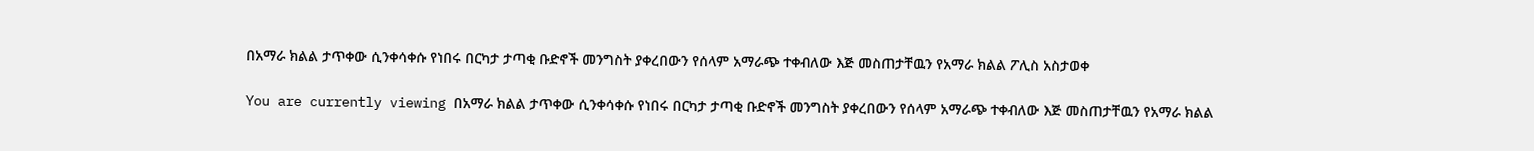በአማራ ክልል ታጥቀው ሲንቀሳቀሱ የነበሩ በርካታ ታጣቂ ቡድኖች መንግስት ያቀረበውን የሰላም አማራጭ ተቀብለው እጅ መስጠታቸዉን የአማራ ክልል ፖሊስ አስታወቀ

You are currently viewing በአማራ ክልል ታጥቀው ሲንቀሳቀሱ የነበሩ በርካታ ታጣቂ ቡድኖች መንግስት ያቀረበውን የሰላም አማራጭ ተቀብለው እጅ መስጠታቸዉን የአማራ ክልል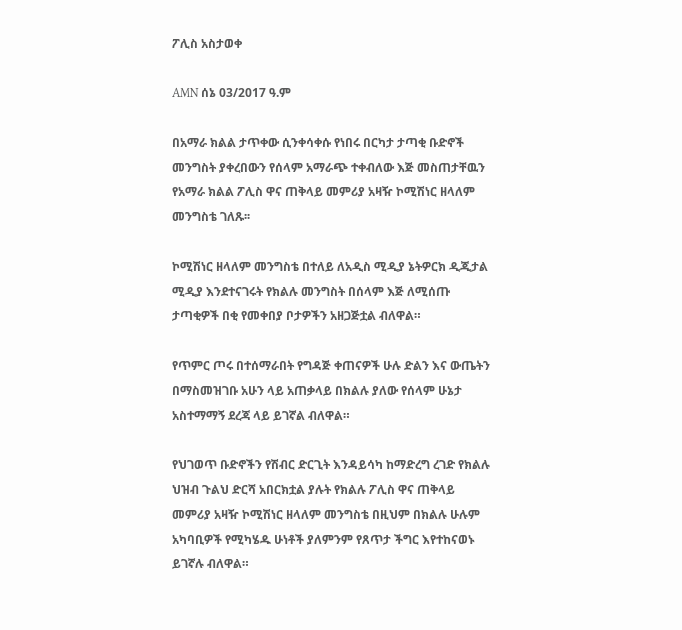ፖሊስ አስታወቀ

AMN ሰኔ 03/2017 ዓ.ም

በአማራ ክልል ታጥቀው ሲንቀሳቀሱ የነበሩ በርካታ ታጣቂ ቡድኖች መንግስት ያቀረበውን የሰላም አማራጭ ተቀብለው እጅ መስጠታቸዉን የአማራ ክልል ፖሊስ ዋና ጠቅላይ መምሪያ አዛዥ ኮሚሽነር ዘላለም መንግስቴ ገለጹ፡፡

ኮሚሽነር ዘላለም መንግስቴ በተለይ ለአዲስ ሚዲያ ኔትዎርክ ዲጂታል ሚዲያ እንደተናገሩት የክልሉ መንግስት በሰላም እጅ ለሚሰጡ ታጣቂዎች በቂ የመቀበያ ቦታዎችን አዘጋጅቷል ብለዋል።

የጥምር ጦሩ በተሰማራበት የግዳጅ ቀጠናዎች ሁሉ ድልን እና ውጤትን በማስመዝገቡ አሁን ላይ አጠቃላይ በክልሉ ያለው የሰላም ሁኔታ አስተማማኝ ደረጃ ላይ ይገኛል ብለዋል።

የህገወጥ ቡድኖችን የሽብር ድርጊት እንዳይሳካ ከማድረግ ረገድ የክልሉ ህዝብ ጉልህ ድርሻ አበርክቷል ያሉት የክልሉ ፖሊስ ዋና ጠቅላይ መምሪያ አዛዥ ኮሚሽነር ዘላለም መንግስቴ በዚህም በክልሉ ሁሉም አካባቢዎች የሚካሄዱ ሁነቶች ያለምንም የጸጥታ ችግር እየተከናወኑ ይገኛሉ ብለዋል።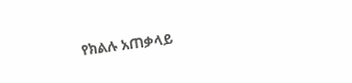የክልሉ አጠቃላይ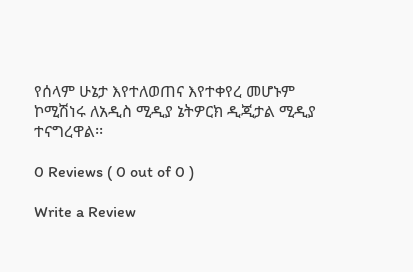የሰላም ሁኔታ እየተለወጠና እየተቀየረ መሆኑም ኮሚሽነሩ ለአዲስ ሚዲያ ኔትዎርክ ዲጂታል ሚዲያ ተናግረዋል፡፡

0 Reviews ( 0 out of 0 )

Write a Review